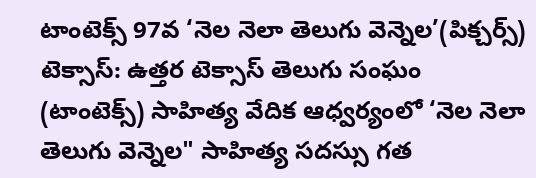టాంటెక్స్ 97వ ‘నెల నెలా తెలుగు వెన్నెల’(పిక్చర్స్)
టెక్సాస్: ఉత్తర టెక్సాస్ తెలుగు సంఘం (టాంటెక్స్) సాహిత్య వేదిక ఆధ్వర్యంలో ‘నెల నెలా తెలుగు వెన్నెల" సాహిత్య సదస్సు గత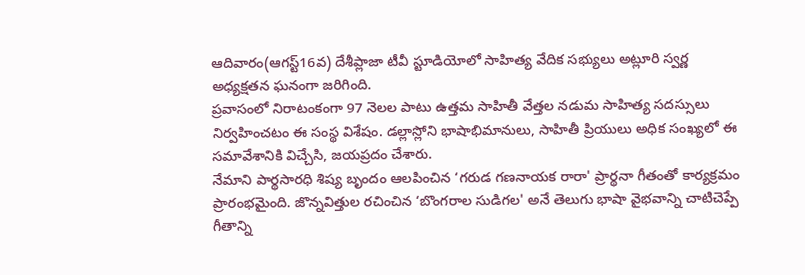ఆదివారం(ఆగస్ట్16వ) దేశీప్లాజా టీవీ స్టూడియోలో సాహిత్య వేదిక సభ్యులు అట్లూరి స్వర్ణ అధ్యక్షతన ఘనంగా జరిగింది.
ప్రవాసంలో నిరాటంకంగా 97 నెలల పాటు ఉత్తమ సాహితీ వేత్తల నడుమ సాహిత్య సదస్సులు నిర్వహించటం ఈ సంస్థ విశేషం. డల్లాస్లోని భాషాభిమానులు, సాహితీ ప్రియులు అధిక సంఖ్యలో ఈ సమావేశానికి విచ్చేసి, జయప్రదం చేశారు.
నేమాని పార్థసారధి శిష్య బృందం ఆలపించిన ‘గరుడ గణనాయక రారా' ప్రార్థనా గీతంతో కార్యక్రమం ప్రారంభమైంది. జొన్నవిత్తుల రచించిన ‘బొంగరాల సుడిగల' అనే తెలుగు భాషా వైభవాన్ని చాటిచెప్పే గీతాన్ని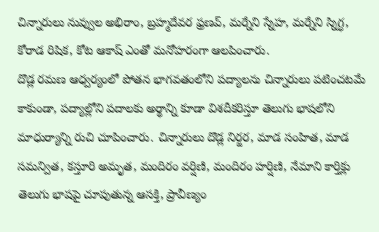చిన్నారులు నువ్వుల అభిరాం, బ్రహ్మదేవర ఫ్రణవ్, మర్నేని స్నేహ, మర్నేని స్నిగ్ధ, కోరాడ రిషిక, కోట ఆకాష్ ఎంతో మనోహరంగా ఆలపించారు.
దొడ్ల రమణ ఆధ్వర్యంలో పోతన భాగవతంలోని పద్యాలను చిన్నారులు పటించటమే కాకుండా, పద్యాల్లోని పదాలకు అర్థాన్ని కూడా విశదీకరిస్తూ తెలుగు భాషలోని మాధుర్యాన్ని రుచి చూపించారు. చిన్నారులు దొడ్ల నిర్జర, మాడ సంహిత, మాడ సమన్విత, కస్తూరి అమృత, మందిరం వర్షిణి, మందిరం హర్షిణి, నేమాని కార్తిక్లు తెలుగు భాషపై చూపుతున్న ఆసక్తి, ప్రావీణ్యం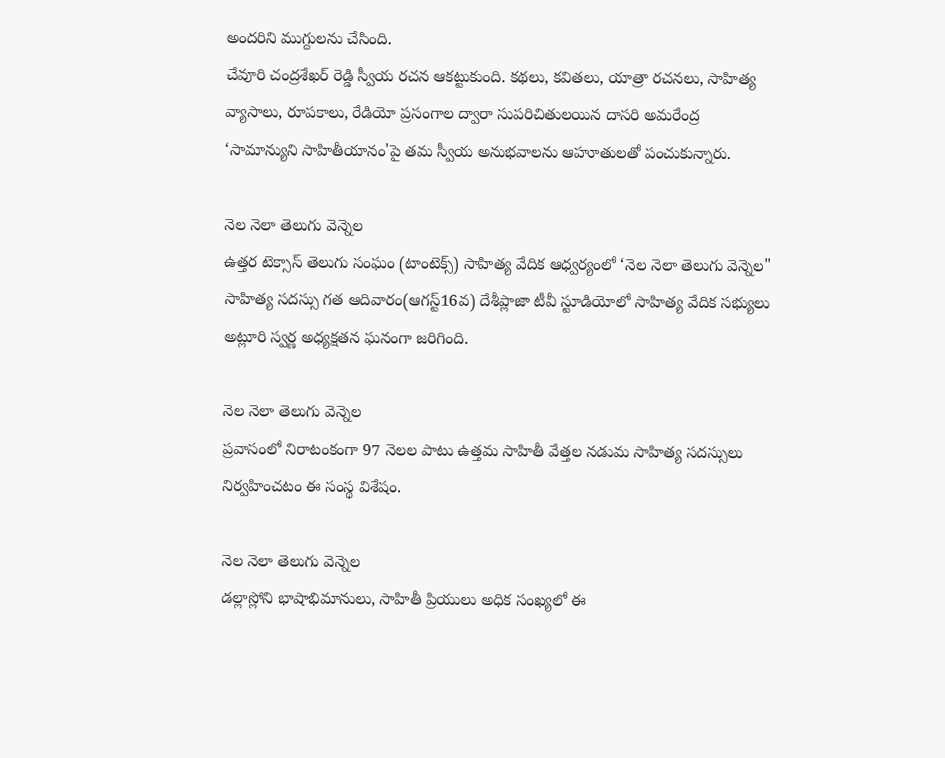అందరిని ముగ్దులను చేసింది.
చేవూరి చంద్రశేఖర్ రెడ్డి స్వీయ రచన ఆకట్టుకుంది. కథలు, కవితలు, యాత్రా రచనలు, సాహిత్య వ్యాసాలు, రూపకాలు, రేడియో ప్రసంగాల ద్వారా సుపరిచితులయిన దాసరి అమరేంద్ర ‘సామాన్యుని సాహితీయానం'పై తమ స్వీయ అనుభవాలను ఆహూతులతో పంచుకున్నారు.

నెల నెలా తెలుగు వెన్నెల
ఉత్తర టెక్సాస్ తెలుగు సంఘం (టాంటెక్స్) సాహిత్య వేదిక ఆధ్వర్యంలో ‘నెల నెలా తెలుగు వెన్నెల" సాహిత్య సదస్సు గత ఆదివారం(ఆగస్ట్16వ) దేశీప్లాజా టీవీ స్టూడియోలో సాహిత్య వేదిక సభ్యులు అట్లూరి స్వర్ణ అధ్యక్షతన ఘనంగా జరిగింది.

నెల నెలా తెలుగు వెన్నెల
ప్రవాసంలో నిరాటంకంగా 97 నెలల పాటు ఉత్తమ సాహితీ వేత్తల నడుమ సాహిత్య సదస్సులు నిర్వహించటం ఈ సంస్థ విశేషం.

నెల నెలా తెలుగు వెన్నెల
డల్లాస్లోని భాషాభిమానులు, సాహితీ ప్రియులు అధిక సంఖ్యలో ఈ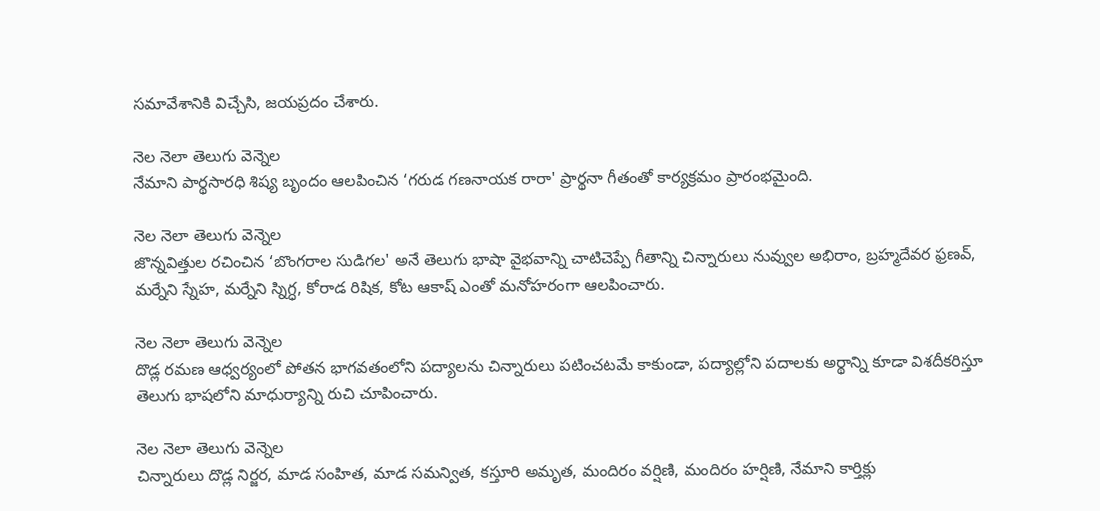సమావేశానికి విచ్చేసి, జయప్రదం చేశారు.

నెల నెలా తెలుగు వెన్నెల
నేమాని పార్థసారధి శిష్య బృందం ఆలపించిన ‘గరుడ గణనాయక రారా' ప్రార్థనా గీతంతో కార్యక్రమం ప్రారంభమైంది.

నెల నెలా తెలుగు వెన్నెల
జొన్నవిత్తుల రచించిన ‘బొంగరాల సుడిగల' అనే తెలుగు భాషా వైభవాన్ని చాటిచెప్పే గీతాన్ని చిన్నారులు నువ్వుల అభిరాం, బ్రహ్మదేవర ఫ్రణవ్, మర్నేని స్నేహ, మర్నేని స్నిగ్ధ, కోరాడ రిషిక, కోట ఆకాష్ ఎంతో మనోహరంగా ఆలపించారు.

నెల నెలా తెలుగు వెన్నెల
దొడ్ల రమణ ఆధ్వర్యంలో పోతన భాగవతంలోని పద్యాలను చిన్నారులు పటించటమే కాకుండా, పద్యాల్లోని పదాలకు అర్థాన్ని కూడా విశదీకరిస్తూ తెలుగు భాషలోని మాధుర్యాన్ని రుచి చూపించారు.

నెల నెలా తెలుగు వెన్నెల
చిన్నారులు దొడ్ల నిర్జర, మాడ సంహిత, మాడ సమన్విత, కస్తూరి అమృత, మందిరం వర్షిణి, మందిరం హర్షిణి, నేమాని కార్తిక్లు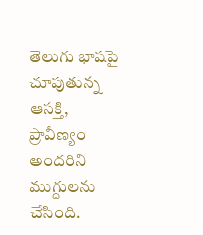తెలుగు భాషపై చూపుతున్న ఆసక్తి, ప్రావీణ్యం అందరిని ముగ్దులను చేసింది.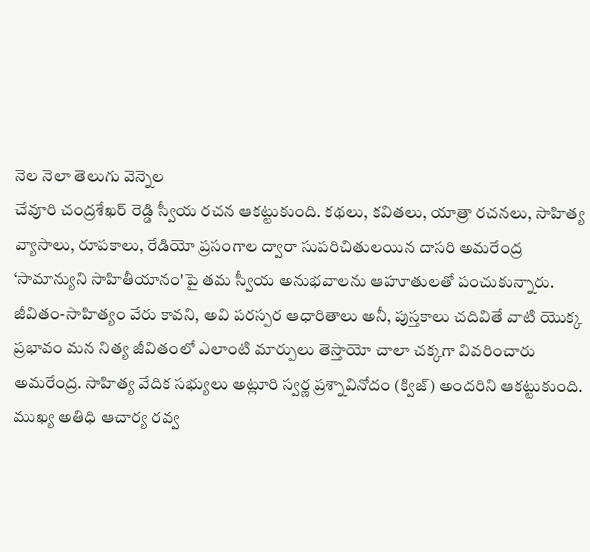నెల నెలా తెలుగు వెన్నెల
చేవూరి చంద్రశేఖర్ రెడ్డి స్వీయ రచన ఆకట్టుకుంది. కథలు, కవితలు, యాత్రా రచనలు, సాహిత్య వ్యాసాలు, రూపకాలు, రేడియో ప్రసంగాల ద్వారా సుపరిచితులయిన దాసరి అమరేంద్ర ‘సామాన్యుని సాహితీయానం'పై తమ స్వీయ అనుభవాలను ఆహూతులతో పంచుకున్నారు.
జీవితం-సాహిత్యం వేరు కావని, అవి పరస్పర ఆధారితాలు అనీ, పుస్తకాలు చదివితే వాటి యొక్క ప్రభావం మన నిత్య జీవితంలో ఎలాంటి మార్పులు తెస్తాయో చాలా చక్కగా వివరించారు అమరేంద్ర. సాహిత్య వేదిక సభ్యులు అట్లూరి స్వర్ణ ప్రశ్నావినోదం (క్విజ్) అందరిని ఆకట్టుకుంది.
ముఖ్య అతిధి ఆచార్య రవ్వ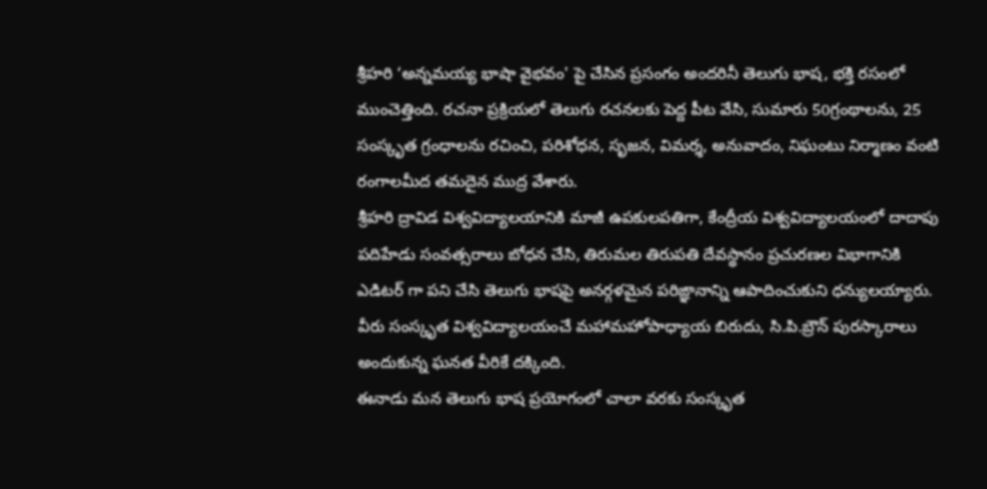శ్రీహరి ‘అన్నమయ్య భాషా వైభవం' పై చేసిన ప్రసంగం అందరినీ తెలుగు భాష, భక్తి రసంలో ముంచెత్తింది. రచనా ప్రక్రియలో తెలుగు రచనలకు పెద్ద పీట వేసి, సుమారు 50గ్రంథాలను, 25 సంస్కృత గ్రంధాలను రచించి, పరిశోధన, సృజన, విమర్శ, అనువాదం, నిఘంటు నిర్మాణం వంటి రంగాలమీద తమదైన ముద్ర వేశారు.
శ్రీహరి ద్రావిడ విశ్వవిద్యాలయానికి మాజీ ఉపకులపతిగా, కేంద్రీయ విశ్వవిద్యాలయంలో దాదాపు పదిహేడు సంవత్సరాలు బోధన చేసి, తిరుమల తిరుపతి దేవస్థానం ప్రచురణల విభాగానికి ఎడిటర్ గా పని చేసి తెలుగు భాషపై అనర్గళమైన పరిఙ్ఞానాన్ని ఆపాదించుకుని ధన్యులయ్యారు. వీరు సంస్కృత విశ్వవిద్యాలయంచే మహామహోపాధ్యాయ బిరుదు, సి.పి.బ్రౌన్ పురస్కారాలు అందుకున్న ఘనత వీరికే దక్కింది.
ఈనాడు మన తెలుగు భాష ప్రయోగంలో చాలా వరకు సంస్కృత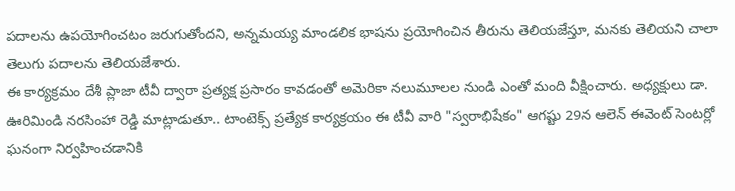పదాలను ఉపయోగించటం జరుగుతోందని, అన్నమయ్య మాండలిక భాషను ప్రయోగించిన తీరును తెలియజేస్తూ, మనకు తెలియని చాలా తెలుగు పదాలను తెలియజేశారు.
ఈ కార్యక్రమం దేశీ ప్లాజా టీవీ ద్వారా ప్రత్యక్ష ప్రసారం కావడంతో అమెరికా నలుమూలల నుండి ఎంతో మంది వీక్షించారు. అధ్యక్షులు డా. ఊరిమిండి నరసింహా రెడ్డి మాట్లాడుతూ.. టాంటెక్స్ ప్రత్యేక కార్యక్రయం ఈ టీవీ వారి "స్వరాభిషేకం" ఆగష్టు 29న ఆలెన్ ఈవెంట్ సెంటర్లో ఘనంగా నిర్వహించడానికి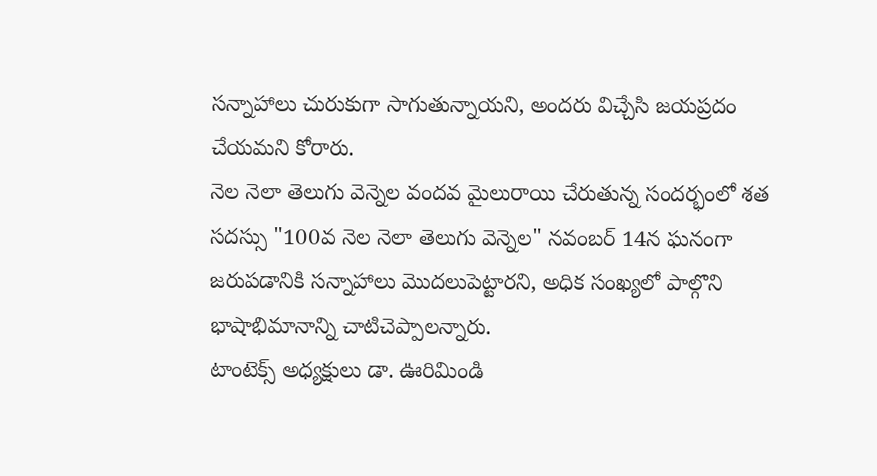సన్నాహాలు చురుకుగా సాగుతున్నాయని, అందరు విచ్చేసి జయప్రదం చేయమని కోరారు.
నెల నెలా తెలుగు వెన్నెల వందవ మైలురాయి చేరుతున్న సందర్భంలో శత సదస్సు "100వ నెల నెలా తెలుగు వెన్నెల" నవంబర్ 14న ఘనంగా జరుపడానికి సన్నాహాలు మొదలుపెట్టారని, అధిక సంఖ్యలో పాల్గొని భాషాభిమానాన్ని చాటిచెప్పాలన్నారు.
టాంటెక్స్ అధ్యక్షులు డా. ఊరిమిండి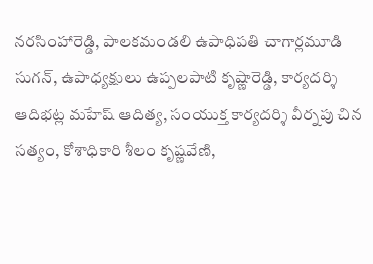నరసింహారెడ్డి, పాలకమండలి ఉపాధిపతి చాగార్లమూడి సుగన్, ఉపాధ్యక్షులు ఉప్పలపాటి కృష్ణారెడ్డి, కార్యదర్శి ఆదిభట్ల మహేష్ ఆదిత్య, సంయుక్త కార్యదర్శి వీర్నపు చిన సత్యం, కోశాధికారి శీలం కృష్ణవేణి,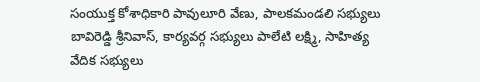సంయుక్త కోశాధికారి పావులూరి వేణు, పాలకమండలి సభ్యులు బావిరెడ్డి శ్రీనివాస్, కార్యవర్గ సభ్యులు పాలేటి లక్ష్మి, సాహిత్య వేదిక సభ్యులు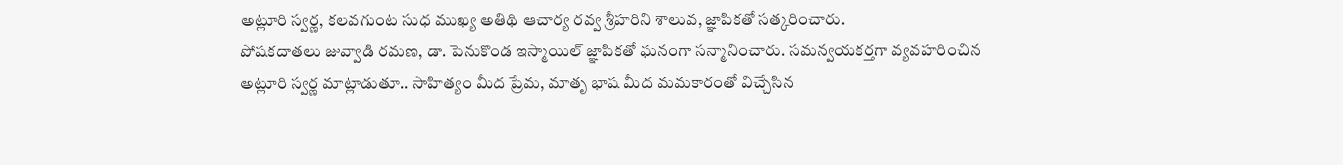అట్లూరి స్వర్ణ, కలవగుంట సుధ ముఖ్య అతిథి ఆచార్య రవ్వ శ్రీహరిని శాలువ, జ్ఞాపికతో సత్కరించారు.
పోషకదాతలు జువ్వాడి రమణ, డా. పెనుకొండ ఇస్మాయిల్ జ్ఞాపికతో ఘనంగా సన్మానించారు. సమన్వయకర్తగా వ్యవహరించిన అట్లూరి స్వర్ణ మాట్లాడుతూ.. సాహిత్యం మీద ప్రేమ, మాతృ భాష మీద మమకారంతో విచ్చేసిన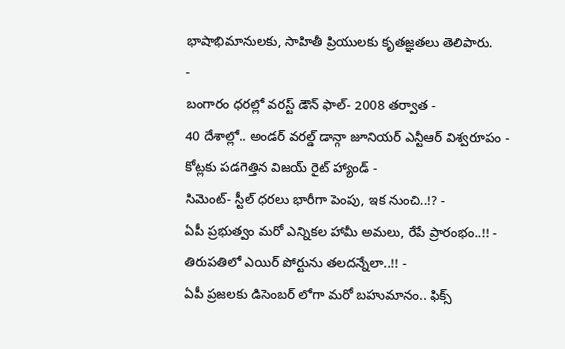భాషాభిమానులకు, సాహితీ ప్రియులకు కృతజ్ఞతలు తెలిపారు.
-
బంగారం ధరల్లో వరస్ట్ డౌన్ ఫాల్- 2008 తర్వాత -
40 దేశాల్లో.. అండర్ వరల్డ్ డాన్గా జూనియర్ ఎన్టీఆర్ విశ్వరూపం -
కోట్లకు పడగెత్తిన విజయ్ రైట్ హ్యాండ్ -
సిమెంట్- స్టీల్ ధరలు భారీగా పెంపు, ఇక నుంచి..!? -
ఏపీ ప్రభుత్వం మరో ఎన్నికల హామీ అమలు, రేపే ప్రారంభం..!! -
తిరుపతిలో ఎయిర్ పోర్టును తలదన్నేలా..!! -
ఏపీ ప్రజలకు డిసెంబర్ లోగా మరో బహుమానం.. ఫిక్స్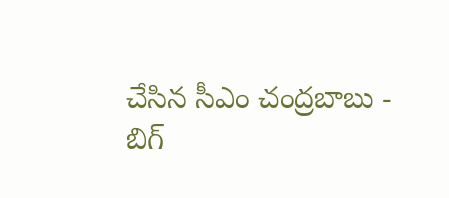చేసిన సీఎం చంద్రబాబు -
బిగ్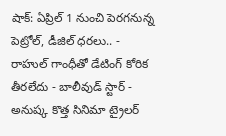షాక్: ఏప్రిల్ 1 నుంచి పెరగనున్న పెట్రోల్, డీజిల్ ధరలు.. -
రాహుల్ గాంధీతో డేటింగ్ కోరిక తీరలేదు - బాలీవుడ్ స్టార్ -
అనుష్క కొత్త సినిమా ట్రైలర్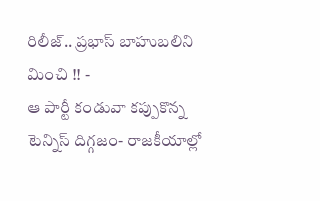రిలీజ్.. ప్రభాస్ బాహుబలిని మించి !! -
ఆ పార్టీ కండువా కప్పుకొన్న టెన్నిస్ దిగ్గజం- రాజకీయాల్లో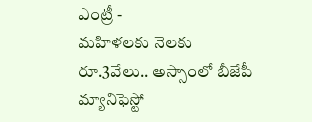ఎంట్రీ -
మహిళలకు నెలకు రూ.3వేలు.. అస్సాంలో బీజేపీ మ్యానిఫెస్టో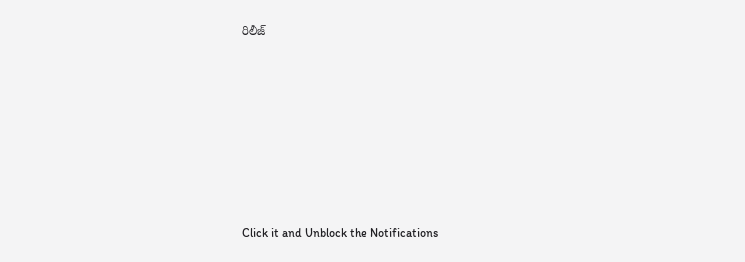రిలీజ్












Click it and Unblock the Notifications